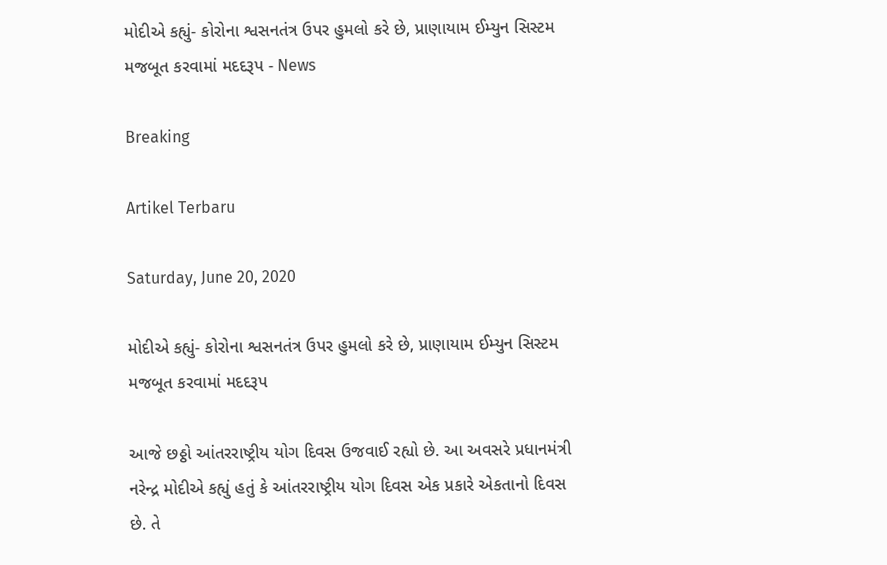મોદીએ કહ્યું- કોરોના શ્વસનતંત્ર ઉપર હુમલો કરે છે, પ્રાણાયામ ઈમ્યુન સિસ્ટમ મજબૂત કરવામાં મદદરૂપ - News

Breaking

Artikel Terbaru

Saturday, June 20, 2020

મોદીએ કહ્યું- કોરોના શ્વસનતંત્ર ઉપર હુમલો કરે છે, પ્રાણાયામ ઈમ્યુન સિસ્ટમ મજબૂત કરવામાં મદદરૂપ

આજે છઠ્ઠો આંતરરાષ્ટ્રીય યોગ દિવસ ઉજવાઈ રહ્યો છે. આ અવસરે પ્રધાનમંત્રી નરેન્દ્ર મોદીએ કહ્યું હતું કે આંતરરાષ્ટ્રીય યોગ દિવસ એક પ્રકારે એકતાનો દિવસ છે. તે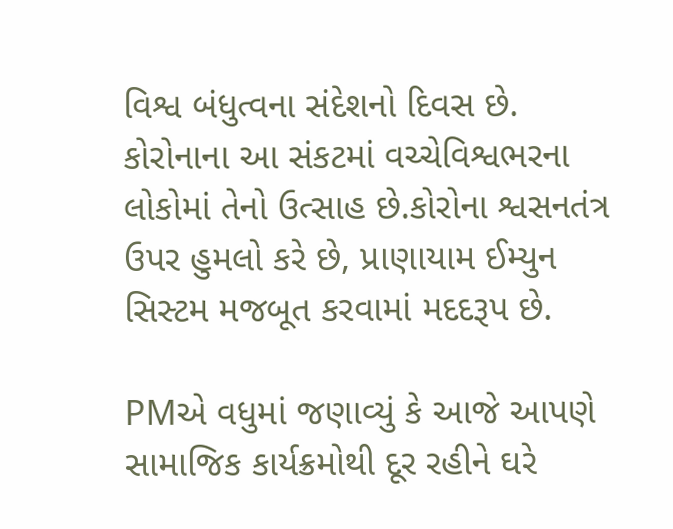વિશ્વ બંધુત્વના સંદેશનો દિવસ છે. કોરોનાના આ સંકટમાં વચ્ચેવિશ્વભરના લોકોમાં તેનો ઉત્સાહ છે.કોરોના શ્વસનતંત્ર ઉપર હુમલો કરે છે, પ્રાણાયામ ઈમ્યુન સિસ્ટમ મજબૂત કરવામાં મદદરૂપ છે.

PMએ વધુમાં જણાવ્યું કે આજે આપણે સામાજિક કાર્યક્રમોથી દૂર રહીને ઘરે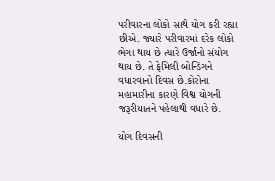પરીવારના લોકો સાથે યોગ કરી રહ્યા છીએ. જ્યારે પરીવારમાં દરેક લોકો ભેગા થાય છે ત્યારે ઉર્જાનો સંયોગ થાય છે. તે ફેમિલી બોન્ડિંગને વધારવાનો દિવસ છે.કોરોના મહામારીના કારણે વિશ્વ યોગની જરૂરીયાતને પહેલાથી વધારે છે.

યોગ દિવસની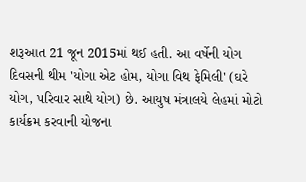શરૂઆત 21 જૂન 2015માં થઈ હતી. આ વર્ષેની યોગ દિવસની થીમ 'યોગા એટ હોમ, યોગા વિથ ફેમિલી' (ઘરે યોગ, પરિવાર સાથે યોગ) છે. આયુષ મંત્રાલયે લેહમાં મોટો કાર્યક્રમ કરવાની યોજના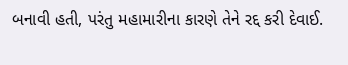બનાવી હતી, પરંતુ મહામારીના કારણે તેને રદ્દ કરી દેવાઈ.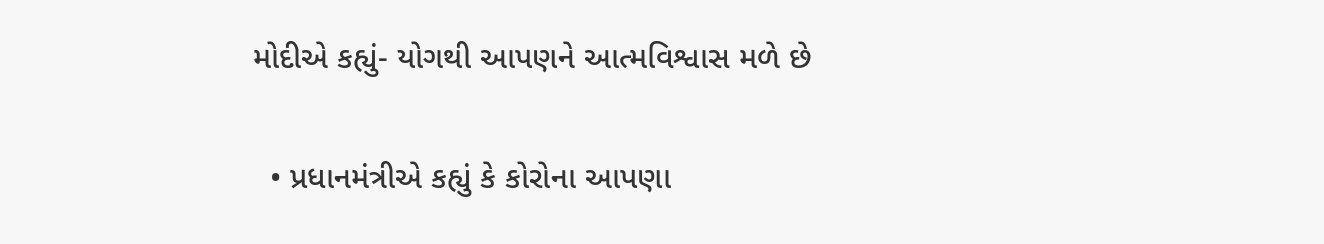મોદીએ કહ્યું- યોગથી આપણને આત્મવિશ્વાસ મળે છે

  • પ્રધાનમંત્રીએ કહ્યું કે કોરોના આપણા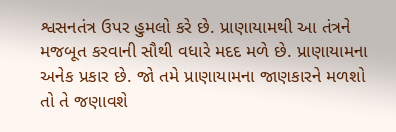શ્વસનતંત્ર ઉપર હુમલો કરે છે. પ્રાણાયામથી આ તંત્રને મજબૂત કરવાની સૌથી વધારે મદદ મળે છે. પ્રાણાયામના અનેક પ્રકાર છે. જો તમે પ્રાણાયામના જાણકારને મળશો તો તે જણાવશે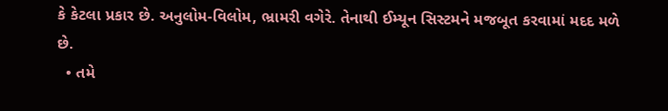કે કેટલા પ્રકાર છે. અનુલોમ-વિલોમ, ભ્રામરી વગેરે. તેનાથી ઈમ્યૂન સિસ્ટમને મજબૂત કરવામાં મદદ મળે છે.
  • તમે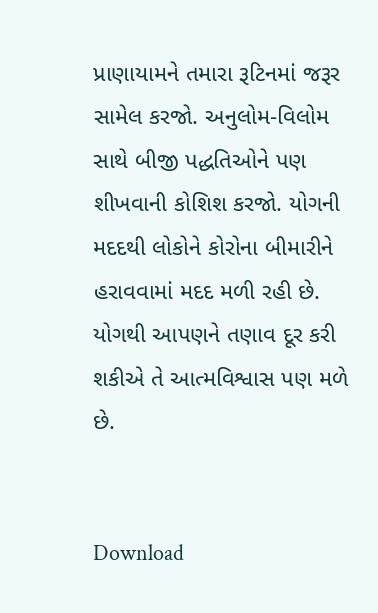પ્રાણાયામને તમારા રૂટિનમાં જરૂર સામેલ કરજો. અનુલોમ-વિલોમ સાથે બીજી પદ્ધતિઓને પણ શીખવાની કોશિશ કરજો. યોગની મદદથી લોકોને કોરોના બીમારીને હરાવવામાં મદદ મળી રહી છે. યોગથી આપણને તણાવ દૂર કરી શકીએ તે આત્મવિશ્વાસ પણ મળે છે.


Download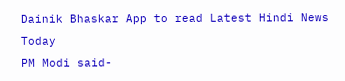Dainik Bhaskar App to read Latest Hindi News Today
PM Modi said-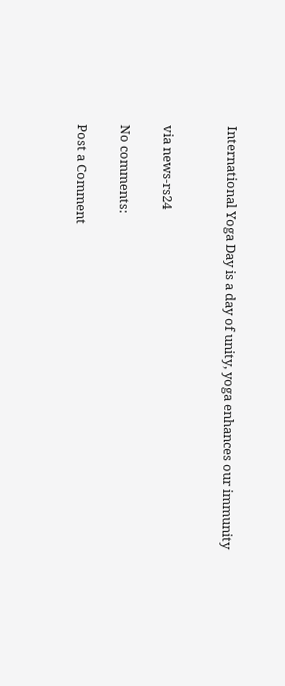International Yoga Day is a day of unity, yoga enhances our immunity


via news-rs24

No comments:

Post a Comment